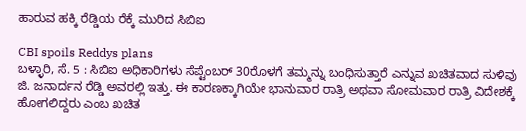ಹಾರುವ ಹಕ್ಕಿ ರೆಡ್ಡಿಯ ರೆಕ್ಕೆ ಮುರಿದ ಸಿಬಿಐ

CBI spoils Reddys plans
ಬಳ್ಳಾರಿ, ಸೆ. 5 : ಸಿಬಿಐ ಅಧಿಕಾರಿಗಳು ಸೆಪ್ಟೆಂಬರ್ 30ರೊಳಗೆ ತಮ್ಮನ್ನು ಬಂಧಿಸುತ್ತಾರೆ ಎನ್ನುವ ಖಚಿತವಾದ ಸುಳಿವು ಜಿ. ಜನಾರ್ದನ ರೆಡ್ಡಿ ಅವರಲ್ಲಿ ಇತ್ತು. ಈ ಕಾರಣಕ್ಕಾಗಿಯೇ ಭಾನುವಾರ ರಾತ್ರಿ ಅಥವಾ ಸೋಮವಾರ ರಾತ್ರಿ ವಿದೇಶಕ್ಕೆ ಹೋಗಲಿದ್ದರು ಎಂಬ ಖಚಿತ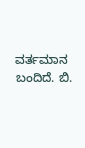ವರ್ತಮಾನ ಬಂದಿದೆ. ಬಿ.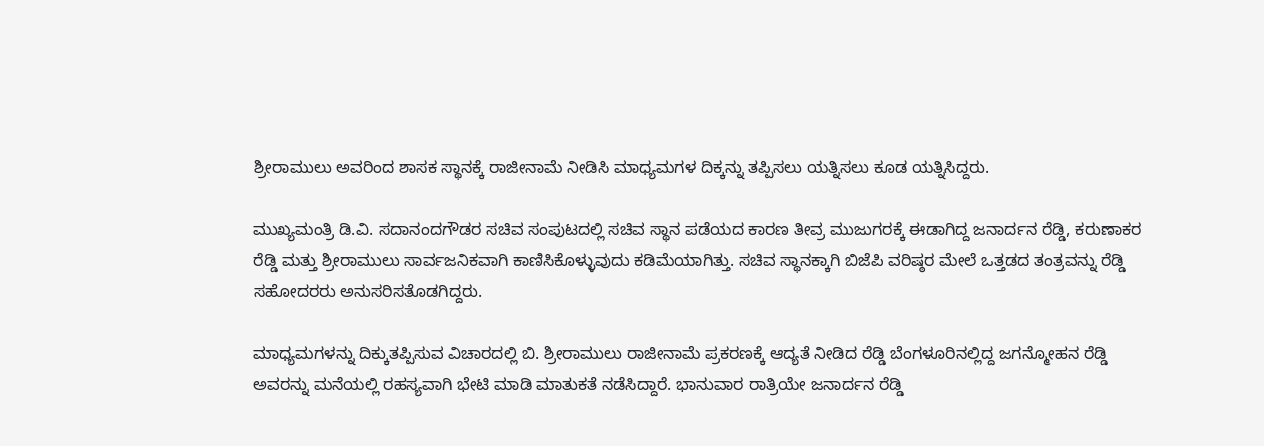ಶ್ರೀರಾಮುಲು ಅವರಿಂದ ಶಾಸಕ ಸ್ಥಾನಕ್ಕೆ ರಾಜೀನಾಮೆ ನೀಡಿಸಿ ಮಾಧ್ಯಮಗಳ ದಿಕ್ಕನ್ನು ತಪ್ಪಿಸಲು ಯತ್ನಿಸಲು ಕೂಡ ಯತ್ನಿಸಿದ್ದರು.

ಮುಖ್ಯಮಂತ್ರಿ ಡಿ.ವಿ. ಸದಾನಂದಗೌಡರ ಸಚಿವ ಸಂಪುಟದಲ್ಲಿ ಸಚಿವ ಸ್ಥಾನ ಪಡೆಯದ ಕಾರಣ ತೀವ್ರ ಮುಜುಗರಕ್ಕೆ ಈಡಾಗಿದ್ದ ಜನಾರ್ದನ ರೆಡ್ಡಿ, ಕರುಣಾಕರ ರೆಡ್ಡಿ ಮತ್ತು ಶ್ರೀರಾಮುಲು ಸಾರ್ವಜನಿಕವಾಗಿ ಕಾಣಿಸಿಕೊಳ್ಳುವುದು ಕಡಿಮೆಯಾಗಿತ್ತು. ಸಚಿವ ಸ್ಥಾನಕ್ಕಾಗಿ ಬಿಜೆಪಿ ವರಿಷ್ಠರ ಮೇಲೆ ಒತ್ತಡದ ತಂತ್ರವನ್ನು ರೆಡ್ಡಿ ಸಹೋದರರು ಅನುಸರಿಸತೊಡಗಿದ್ದರು.

ಮಾಧ್ಯಮಗಳನ್ನು ದಿಕ್ಕುತಪ್ಪಿಸುವ ವಿಚಾರದಲ್ಲಿ ಬಿ. ಶ್ರೀರಾಮುಲು ರಾಜೀನಾಮೆ ಪ್ರಕರಣಕ್ಕೆ ಆದ್ಯತೆ ನೀಡಿದ ರೆಡ್ಡಿ ಬೆಂಗಳೂರಿನಲ್ಲಿದ್ದ ಜಗನ್ಮೋಹನ ರೆಡ್ಡಿ ಅವರನ್ನು ಮನೆಯಲ್ಲಿ ರಹಸ್ಯವಾಗಿ ಭೇಟಿ ಮಾಡಿ ಮಾತುಕತೆ ನಡೆಸಿದ್ದಾರೆ. ಭಾನುವಾರ ರಾತ್ರಿಯೇ ಜನಾರ್ದನ ರೆಡ್ಡಿ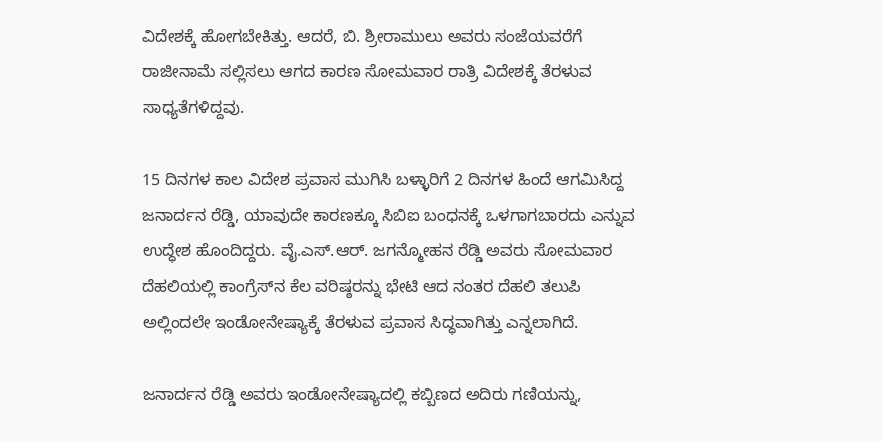ವಿದೇಶಕ್ಕೆ ಹೋಗಬೇಕಿತ್ತು. ಆದರೆ, ಬಿ. ಶ್ರೀರಾಮುಲು ಅವರು ಸಂಜೆಯವರೆಗೆ ರಾಜೀನಾಮೆ ಸಲ್ಲಿಸಲು ಆಗದ ಕಾರಣ ಸೋಮವಾರ ರಾತ್ರಿ ವಿದೇಶಕ್ಕೆ ತೆರಳುವ ಸಾಧ್ಯತೆಗಳಿದ್ದವು.

15 ದಿನಗಳ ಕಾಲ ವಿದೇಶ ಪ್ರವಾಸ ಮುಗಿಸಿ ಬಳ್ಳಾರಿಗೆ 2 ದಿನಗಳ ಹಿಂದೆ ಆಗಮಿಸಿದ್ದ ಜನಾರ್ದನ ರೆಡ್ಡಿ, ಯಾವುದೇ ಕಾರಣಕ್ಕೂ ಸಿಬಿಐ ಬಂಧನಕ್ಕೆ ಒಳಗಾಗಬಾರದು ಎನ್ನುವ ಉದ್ಧೇಶ ಹೊಂದಿದ್ದರು. ವೈ.ಎಸ್.ಆರ್. ಜಗನ್ಮೋಹನ ರೆಡ್ಡಿ ಅವರು ಸೋಮವಾರ ದೆಹಲಿಯಲ್ಲಿ ಕಾಂಗ್ರೆಸ್‌ನ ಕೆಲ ವರಿಷ್ಠರನ್ನು ಭೇಟಿ ಆದ ನಂತರ ದೆಹಲಿ ತಲುಪಿ ಅಲ್ಲಿಂದಲೇ ಇಂಡೋನೇಷ್ಯಾಕ್ಕೆ ತೆರಳುವ ಪ್ರವಾಸ ಸಿದ್ಧವಾಗಿತ್ತು ಎನ್ನಲಾಗಿದೆ.

ಜನಾರ್ದನ ರೆಡ್ಡಿ ಅವರು ಇಂಡೋನೇಷ್ಯಾದಲ್ಲಿ ಕಬ್ಬಿಣದ ಅದಿರು ಗಣಿಯನ್ನು,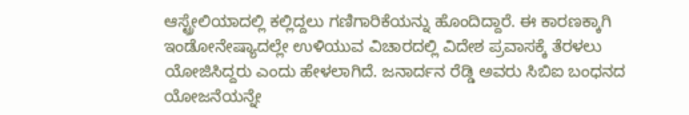ಆಸ್ಟ್ರೇಲಿಯಾದಲ್ಲಿ ಕಲ್ಲಿದ್ದಲು ಗಣಿಗಾರಿಕೆಯನ್ನು ಹೊಂದಿದ್ದಾರೆ. ಈ ಕಾರಣಕ್ಕಾಗಿ ಇಂಡೋನೇಷ್ಯಾದಲ್ಲೇ ಉಳಿಯುವ ವಿಚಾರದಲ್ಲಿ ವಿದೇಶ ಪ್ರವಾಸಕ್ಕೆ ತೆರಳಲು ಯೋಜಿಸಿದ್ದರು ಎಂದು ಹೇಳಲಾಗಿದೆ. ಜನಾರ್ದನ ರೆಡ್ಡಿ ಅವರು ಸಿಬಿಐ ಬಂಧನದ ಯೋಜನೆಯನ್ನೇ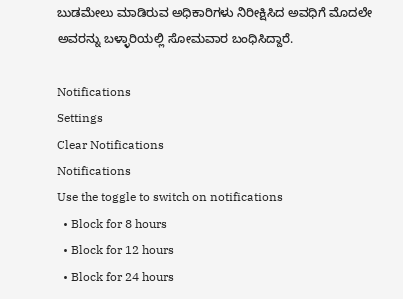ಬುಡಮೇಲು ಮಾಡಿರುವ ಅಧಿಕಾರಿಗಳು ನಿರೀಕ್ಷಿಸಿದ ಅವಧಿಗೆ ಮೊದಲೇ ಅವರನ್ನು ಬಳ್ಳಾರಿಯಲ್ಲಿ ಸೋಮವಾರ ಬಂಧಿಸಿದ್ದಾರೆ.

Notifications
Settings
Clear Notifications
Notifications
Use the toggle to switch on notifications
  • Block for 8 hours
  • Block for 12 hours
  • Block for 24 hours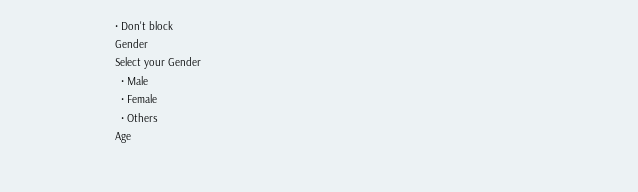• Don't block
Gender
Select your Gender
  • Male
  • Female
  • Others
Age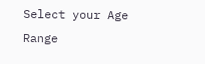Select your Age Range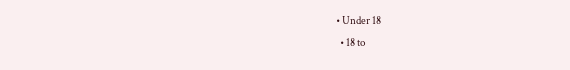• Under 18
  • 18 to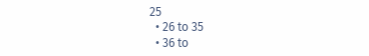25
  • 26 to 35
  • 36 to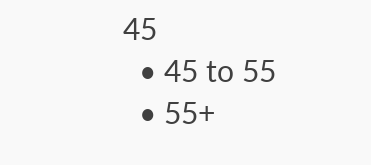45
  • 45 to 55
  • 55+